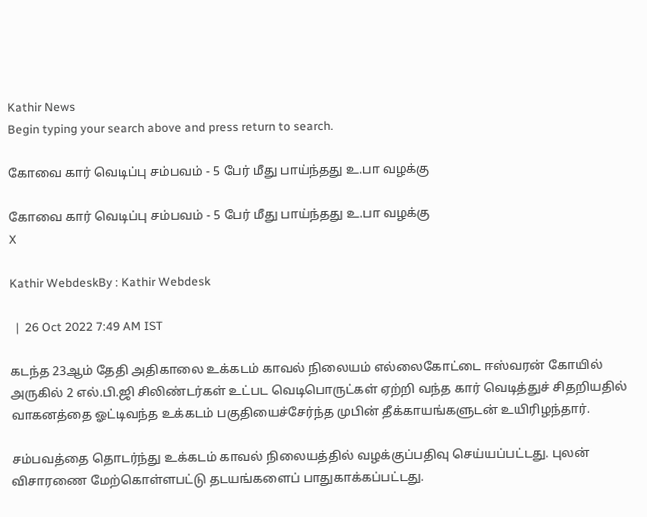Kathir News
Begin typing your search above and press return to search.

கோவை கார் வெடிப்பு சம்பவம் - 5 பேர் மீது பாய்ந்தது உ.பா வழக்கு

கோவை கார் வெடிப்பு சம்பவம் - 5 பேர் மீது பாய்ந்தது உ.பா வழக்கு
X

Kathir WebdeskBy : Kathir Webdesk

  |  26 Oct 2022 7:49 AM IST

கடந்த 23ஆம் தேதி அதிகாலை உக்கடம் காவல் நிலையம் எல்லைகோட்டை ஈஸ்வரன் கோயில் அருகில் 2 எல்.பி.ஜி சிலிண்டர்கள் உட்பட வெடிபொருட்கள் ஏற்றி வந்த கார் வெடித்துச் சிதறியதில் வாகனத்தை ஓட்டிவந்த உக்கடம் பகுதியைச்சேர்ந்த முபின் தீக்காயங்களுடன் உயிரிழந்தார்.

சம்பவத்தை தொடர்ந்து உக்கடம் காவல் நிலையத்தில் வழக்குப்பதிவு செய்யப்பட்டது. புலன் விசாரணை மேற்கொள்ளபட்டு தடயங்களைப் பாதுகாக்கப்பட்டது.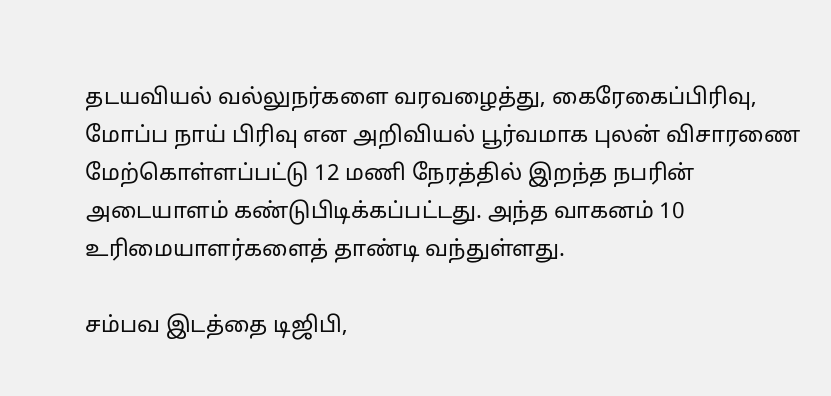தடயவியல் வல்லுநர்களை வரவழைத்து, கைரேகைப்பிரிவு, மோப்ப நாய் பிரிவு என அறிவியல் பூர்வமாக புலன் விசாரணை மேற்கொள்ளப்பட்டு 12 மணி நேரத்தில் இறந்த நபரின் அடையாளம் கண்டுபிடிக்கப்பட்டது. அந்த வாகனம் 10 உரிமையாளர்களைத் தாண்டி வந்துள்ளது.

சம்பவ இடத்தை டிஜிபி,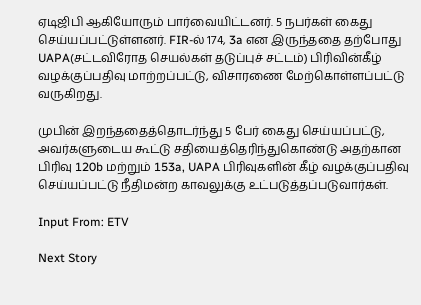ஏடிஜிபி ஆகியோரும் பார்வையிட்டனர். 5 நபர்கள் கைது செய்யப்பட்டுள்ளனர். FIR-ல் 174, 3a என இருந்ததை தற்போது UAPA(சட்டவிரோத செயல்கள் தடுப்புச் சட்டம்) பிரிவின்கீழ் வழக்குப்பதிவு மாற்றப்பட்டு, விசாரணை மேற்கொள்ளப்பட்டு வருகிறது.

முபின் இறந்ததைத்தொடர்ந்து 5 பேர் கைது செய்யப்பட்டு, அவர்களுடைய கூட்டு சதியைத்தெரிந்துகொண்டு அதற்கான பிரிவு 120b மற்றும் 153a, UAPA பிரிவுகளின் கீழ் வழக்குப்பதிவு செய்யப்பட்டு நீதிமன்ற காவலுக்கு உட்படுத்தப்படுவார்கள்.

Input From: ETV

Next Story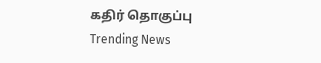கதிர் தொகுப்பு
Trending News